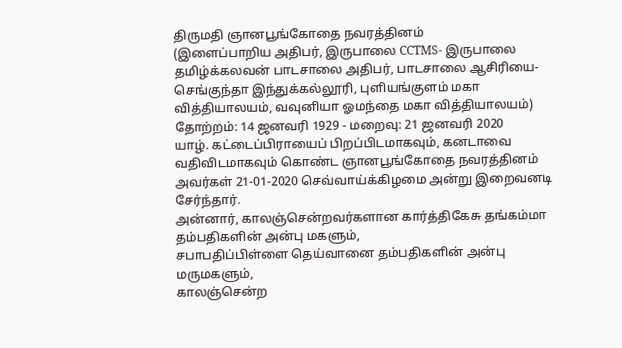திருமதி ஞானபூங்கோதை நவரத்தினம்
(இளைப்பாறிய அதிபர், இருபாலை CCTMS- இருபாலை தமிழ்க்கலவன் பாடசாலை அதிபர், பாடசாலை ஆசிரியை- செங்குந்தா இந்துக்கல்லூரி, புளியங்குளம் மகா வித்தியாலயம், வவுனியா ஓமந்தை மகா வித்தியாலயம்)
தோற்றம்: 14 ஜனவரி 1929 - மறைவு: 21 ஜனவரி 2020
யாழ். கட்டைப்பிராயைப் பிறப்பிடமாகவும், கனடாவை வதிவிடமாகவும் கொண்ட ஞானபூங்கோதை நவரத்தினம் அவர்கள் 21-01-2020 செவ்வாய்க்கிழமை அன்று இறைவனடி சேர்ந்தார்.
அன்னார், காலஞ்சென்றவர்களான கார்த்திகேசு தங்கம்மா தம்பதிகளின் அன்பு மகளும்,
சபாபதிப்பிள்ளை தெய்வானை தம்பதிகளின் அன்பு மருமகளும்,
காலஞ்சென்ற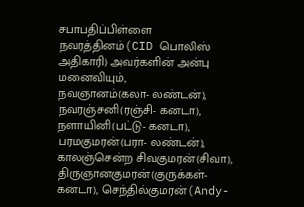சபாபதிப்பிள்ளை நவரத்தினம்(CID பொலிஸ் அதிகாரி) அவர்களின் அன்பு மனைவியும்,
நவஞானம்(கலா- லண்டன்), நவரஞ்சனி(ரஞ்சி- கனடா), நளாயினி(பட்டு- கனடா), பரமகுமரன்(பரா- லண்டன்), காலஞ்சென்ற சிவகுமரன்(சிவா), திருஞானகுமரன்(குருக்கள்- கனடா), செந்தில்குமரன்(Andy-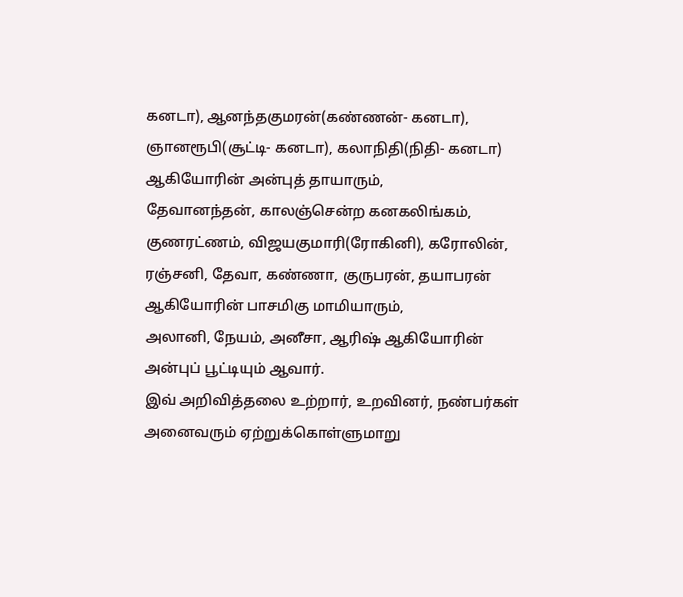கனடா), ஆனந்தகுமரன்(கண்ணன்- கனடா), ஞானரூபி(சூட்டி- கனடா), கலாநிதி(நிதி- கனடா) ஆகியோரின் அன்புத் தாயாரும்,
தேவானந்தன், காலஞ்சென்ற கனகலிங்கம், குணரட்ணம், விஜயகுமாரி(ரோகினி), கரோலின், ரஞ்சனி, தேவா, கண்ணா, குருபரன், தயாபரன் ஆகியோரின் பாசமிகு மாமியாரும்,
அலானி, நேயம், அனீசா, ஆரிஷ் ஆகியோரின் அன்புப் பூட்டியும் ஆவார்.
இவ் அறிவித்தலை உற்றார், உறவினர், நண்பர்கள் அனைவரும் ஏற்றுக்கொள்ளுமாறு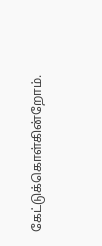கேட்டுக்கொள்கின்றோம்.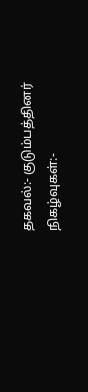தகவல்:- குடும்பத்தினர்
நிகழ்வுகள்:-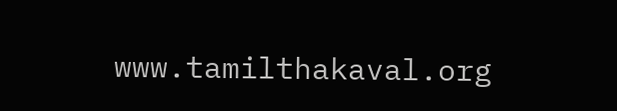www.tamilthakaval.org